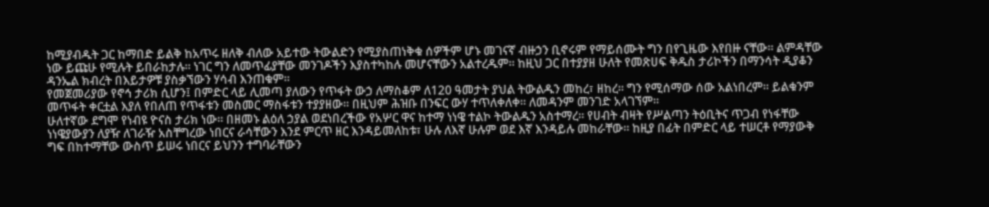ከሚያብዱት ጋር ከማበድ ይልቅ ከአጥሩ ዘለቅ ብለው አይተው ትውልድን የሚያስጠነቅቁ ሰዎችም ሆኑ መገናኛ ብዙኃን ቢኖሩም የማይሰሙት ግን በየጊዜው እየበዙ ናቸው። ልምዳቸው ነው ይጩሁ የሚሉት ይበራከታሉ። ነገር ግን ለመጥፊያቸው መንገዶችን እያስተካከሉ መሆናቸውን አልተረዱም። ከዚህ ጋር በተያያዘ ሁለት የመጽሀፍ ቅዱስ ታሪኮችን በማንሳት ዲያቆን ዳንኤል ክብረት በእይታዎቹ ያስቃኘውን ሃሳብ እንጠቁም።
የመጀመሪያው የኖኅ ታሪክ ሲሆን፤ በምድር ላይ ሊመጣ ያለውን የጥፋት ውኃ ለማስቆም ለ120 ዓመታት ያህል ትውልዱን መከረ፣ ዘከረ። ግን የሚሰማው ሰው አልነበረም። ይልቁንም መጥፋት ቀርቷል እያለ የበለጠ የጥፋቱን መስመር ማስፋቱን ተያያዘው። በዚህም ሕዝቡ በንፍር ውሃ ተጥለቀለቀ። ለመዳንም መንገድ አላገኘም።
ሁለተኛው ደግሞ የነብዩ ዮናስ ታሪክ ነው። በዘመኑ ልዕለ ኃያል ወደነበረችው የአሦር ዋና ከተማ ነነዌ ተልኮ ትውልዱን አስተማረ። የሀብት ብዛት የሥልጣን ትዕቢትና ጥጋብ የነፋቸው ነነዌያውያን ለያዥ ለገራዥ አስቸግረው ነበርና ራሳቸውን እንደ ምርጥ ዘር እንዳይመለከቱ፣ ሁሉ ለእኛ ሁሉም ወደ እኛ እንዳይሉ መከራቸው። ከዚያ በፊት በምድር ላይ ተሠርቶ የማያውቅ ግፍ በከተማቸው ውስጥ ይሠሩ ነበርና ይህንን ተግባራቸውን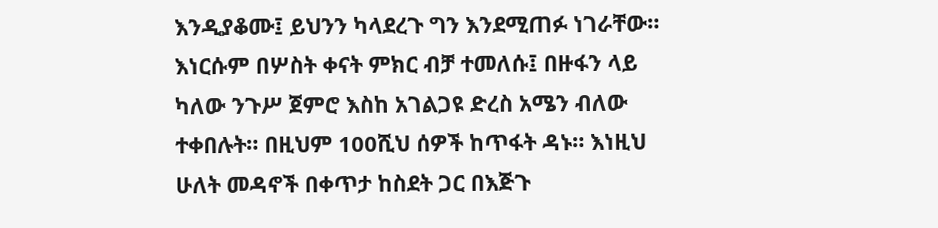እንዲያቆሙ፤ ይህንን ካላደረጉ ግን እንደሚጠፉ ነገራቸው።
እነርሱም በሦስት ቀናት ምክር ብቻ ተመለሱ፤ በዙፋን ላይ ካለው ንጉሥ ጀምሮ እስከ አገልጋዩ ድረስ አሜን ብለው ተቀበሉት። በዚህም 100ሺህ ሰዎች ከጥፋት ዳኑ። እነዚህ ሁለት መዳኖች በቀጥታ ከስደት ጋር በእጅጉ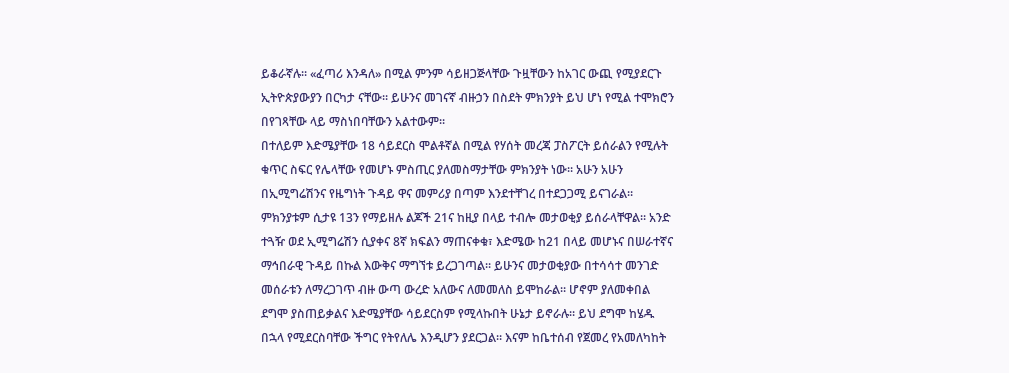ይቆራኛሉ። «ፈጣሪ እንዳለ» በሚል ምንም ሳይዘጋጅላቸው ጉዟቸውን ከአገር ውጪ የሚያደርጉ ኢትዮጵያውያን በርካታ ናቸው። ይሁንና መገናኛ ብዙኃን በስደት ምክንያት ይህ ሆነ የሚል ተሞክሮን በየገጻቸው ላይ ማስነበባቸውን አልተውም።
በተለይም እድሜያቸው 18 ሳይደርስ ሞልቶኛል በሚል የሃሰት መረጃ ፓስፖርት ይሰራልን የሚሉት ቁጥር ስፍር የሌላቸው የመሆኑ ምስጢር ያለመስማታቸው ምክንያት ነው። አሁን አሁን በኢሚግሬሽንና የዜግነት ጉዳይ ዋና መምሪያ በጣም እንደተቸገረ በተደጋጋሚ ይናገራል። ምክንያቱም ሲታዩ 13ን የማይዘሉ ልጆች 21ና ከዚያ በላይ ተብሎ መታወቂያ ይሰራላቸዋል። አንድ ተጓዥ ወደ ኢሚግሬሽን ሲያቀና 8ኛ ክፍልን ማጠናቀቁ፣ እድሜው ከ21 በላይ መሆኑና በሠራተኛና ማኅበራዊ ጉዳይ በኩል እውቅና ማግኘቱ ይረጋገጣል። ይሁንና መታወቂያው በተሳሳተ መንገድ መሰራቱን ለማረጋገጥ ብዙ ውጣ ውረድ አለውና ለመመለስ ይሞከራል። ሆኖም ያለመቀበል ደግሞ ያስጠይቃልና እድሜያቸው ሳይደርስም የሚላኩበት ሁኔታ ይኖራሉ። ይህ ደግሞ ከሄዱ በኋላ የሚደርስባቸው ችግር የትየለሌ እንዲሆን ያደርጋል። እናም ከቤተሰብ የጀመረ የአመለካከት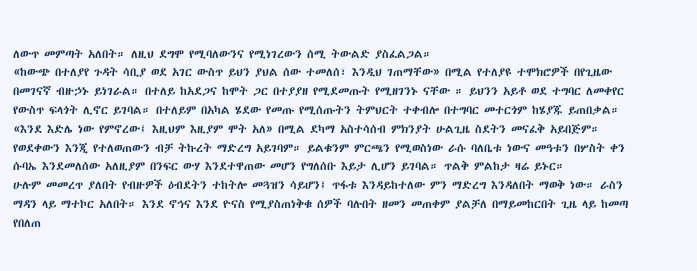ለውጥ መምጣት አለበት። ለዚህ ደግሞ የሚባለውንና የሚነገረውን ሰሚ ትውልድ ያስፈልጋል።
«ከውጭ በተለያየ ጉዳት ሳቢያ ወደ አገር ውስጥ ይህን ያህል ሰው ተመለሰ፣ እንዲህ ገጠማቸው» በሚል የተለያዩ ተሞክሮዎች በየጊዜው በመገናኛ ብዙኃኑ ይነገራል። በተለይ ከአደጋና ከሞት ጋር በተያያዘ የሚደመጡት የሚዘገንኑ ናቸው ። ይህንን አይቶ ወደ ተግባር ለመቀየር የውስጥ ፍላጎት ሊኖር ይገባል። በተለይም በአካል ሄደው የመጡ የሚሰጡትን ትምህርት ተቀብሎ በተግባር መተርጎም ከሄያጁ ይጠበቃል።
«እንደ እድሌ ነው የምኖረው፤ እዚህም እዚያም ሞት አለ» በሚል ደካማ አስተሳሰብ ምክንያት ሁልጊዜ ስደትን መናፈቅ አይበጅም። የወደቀውን እንጂ የተለወጠውን ብቻ ትኩረት ማድረግ አይገባም። ይልቁንም ምርጫን የሚወስነው ራሱ ባለቤቱ ነውና መዓቱን በሦስት ቀን ሱባኤ እንደመለሰው አለዚያም በንፍር ውሃ እንደተዋጠው መሆን የግለሰቡ እይታ ሊሆን ይገባል። ጥልቅ ምልከታ ዛሬ ይኑር።
ሁሉም መመረጥ ያለበት የብዙዎች ዕብደትን ተከትሎ መጓዝን ሳይሆን፤ ጥፋቱ እንዳይከተለው ምን ማድረግ እንዳለበት ማወቅ ነው። ራስን ማዳን ላይ ማተኮር አለበት። እንደ ኖኅና እንደ ዮናስ የሚያስጠነቅቁ ሰዎች ባሉበት ዘመን መጠቀም ያልቻለ በማይመከርበት ጊዜ ላይ ከመጣ የበለጠ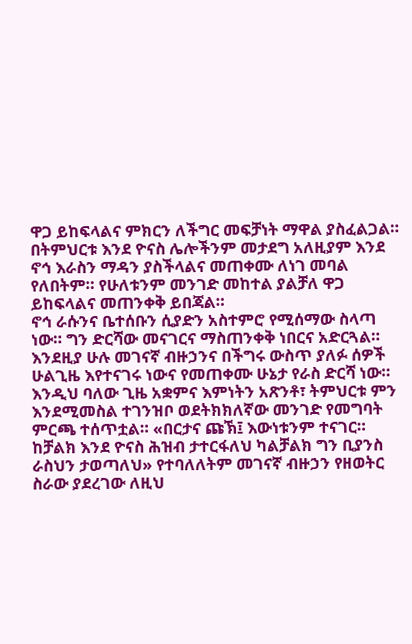ዋጋ ይከፍላልና ምክርን ለችግር መፍቻነት ማዋል ያስፈልጋል።
በትምህርቱ እንደ ዮናስ ሌሎችንም መታደግ አለዚያም እንደ ኖኅ እራስን ማዳን ያስችላልና መጠቀሙ ለነገ መባል የለበትም። የሁለቱንም መንገድ መከተል ያልቻለ ዋጋ ይከፍላልና መጠንቀቅ ይበጃል።
ኖኅ ራሱንና ቤተሰቡን ሲያድን አስተምሮ የሚሰማው ስላጣ ነው። ግን ድርሻው መናገርና ማስጠንቀቅ ነበርና አድርጓል። እንደዚያ ሁሉ መገናኛ ብዙኃንና በችግሩ ውስጥ ያለፉ ሰዎች ሁልጊዜ እየተናገሩ ነውና የመጠቀሙ ሁኔታ የራስ ድርሻ ነው። እንዲህ ባለው ጊዜ አቋምና እምነትን አጽንቶ፣ ትምህርቱ ምን እንደሚመስል ተገንዝቦ ወደትክክለኛው መንገድ የመግባት ምርጫ ተሰጥቷል። «በርታና ጩኽ፤ እውነቱንም ተናገር። ከቻልክ እንደ ዮናስ ሕዝብ ታተርፋለህ ካልቻልክ ግን ቢያንስ ራስህን ታወጣለህ» የተባለለትም መገናኛ ብዙኃን የዘወትር ስራው ያደረገው ለዚህ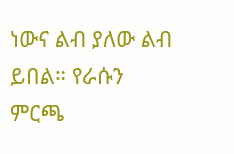ነውና ልብ ያለው ልብ ይበል። የራሱን ምርጫ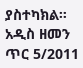ያስተካክል።
አዲስ ዘመን ጥር 5/2011